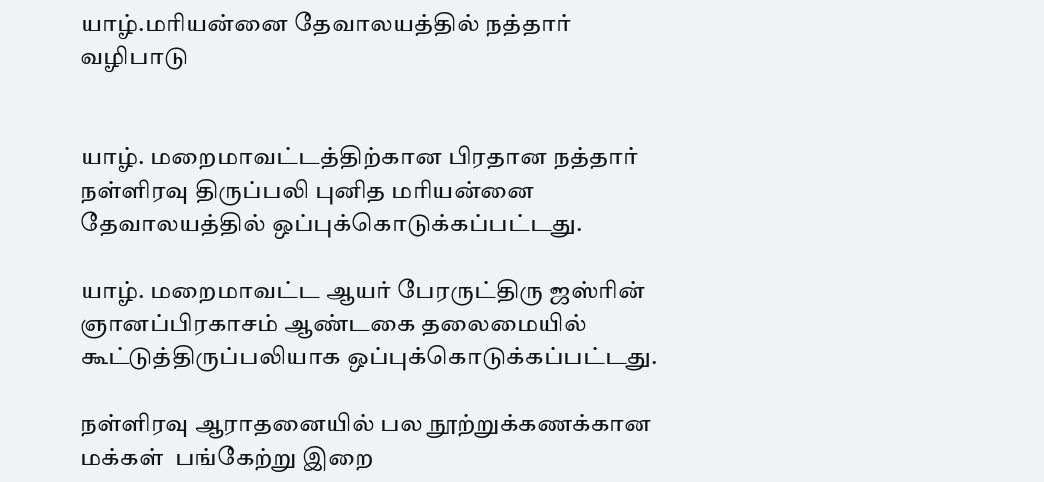யாழ்.மரியன்னை தேவாலயத்தில் நத்தார் வழிபாடு


யாழ். மறைமாவட்டத்திற்கான பிரதான நத்தார் நள்ளிரவு திருப்பலி புனித மரியன்னை தேவாலயத்தில் ஒப்புக்கொடுக்கப்பட்டது.

யாழ். மறைமாவட்ட ஆயர் பேரருட்திரு ஜஸ்ரின் ஞானப்பிரகாசம் ஆண்டகை தலைமையில் கூட்டுத்திருப்பலியாக ஒப்புக்கொடுக்கப்பட்டது.

நள்ளிரவு ஆராதனையில் பல நூற்றுக்கணக்கான மக்கள்  பங்கேற்று இறை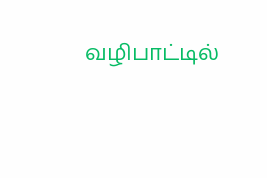வழிபாட்டில்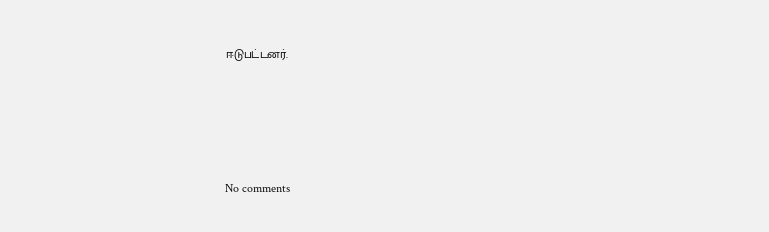ஈடுபட்டனர்.





No comments